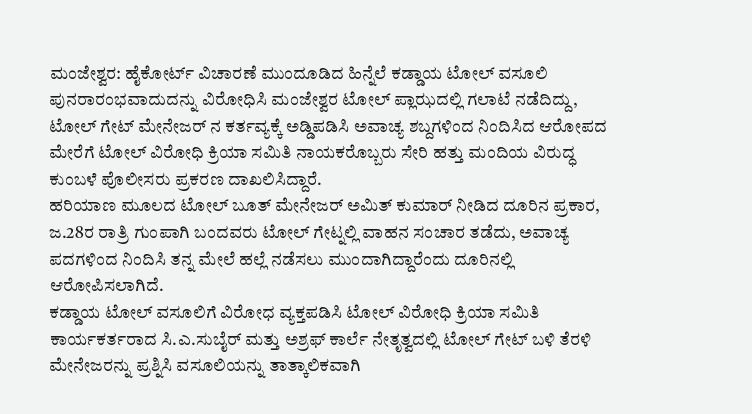ಮಂಜೇಶ್ವರ: ಹೈಕೋರ್ಟ್ ವಿಚಾರಣೆ ಮುಂದೂಡಿದ ಹಿನ್ನೆಲೆ ಕಡ್ಡಾಯ ಟೋಲ್ ವಸೂಲಿ ಪುನರಾರಂಭವಾದುದನ್ನು ವಿರೋಧಿಸಿ ಮಂಜೇಶ್ವರ ಟೋಲ್ ಪ್ಲಾಝದಲ್ಲಿ ಗಲಾಟೆ ನಡೆದಿದ್ದು, ಟೋಲ್ ಗೇಟ್ ಮೇನೇಜರ್ ನ ಕರ್ತವ್ಯಕ್ಕೆ ಅಡ್ಡಿಪಡಿಸಿ ಅವಾಚ್ಯ ಶಬ್ದಗಳಿಂದ ನಿಂದಿಸಿದ ಆರೋಪದ ಮೇರೆಗೆ ಟೋಲ್ ವಿರೋಧಿ ಕ್ರಿಯಾ ಸಮಿತಿ ನಾಯಕರೊಬ್ಬರು ಸೇರಿ ಹತ್ತು ಮಂದಿಯ ವಿರುದ್ಧ ಕುಂಬಳೆ ಪೊಲೀಸರು ಪ್ರಕರಣ ದಾಖಲಿಸಿದ್ದಾರೆ.
ಹರಿಯಾಣ ಮೂಲದ ಟೋಲ್ ಬೂತ್ ಮೇನೇಜರ್ ಅಮಿತ್ ಕುಮಾರ್ ನೀಡಿದ ದೂರಿನ ಪ್ರಕಾರ, ಜ.28ರ ರಾತ್ರಿ ಗುಂಪಾಗಿ ಬಂದವರು ಟೋಲ್ ಗೇಟ್ನಲ್ಲಿ ವಾಹನ ಸಂಚಾರ ತಡೆದು, ಅವಾಚ್ಯ ಪದಗಳಿಂದ ನಿಂದಿಸಿ ತನ್ನ ಮೇಲೆ ಹಲ್ಲೆ ನಡೆಸಲು ಮುಂದಾಗಿದ್ದಾರೆಂದು ದೂರಿನಲ್ಲಿ ಆರೋಪಿಸಲಾಗಿದೆ.
ಕಡ್ಡಾಯ ಟೋಲ್ ವಸೂಲಿಗೆ ವಿರೋಧ ವ್ಯಕ್ತಪಡಿಸಿ ಟೋಲ್ ವಿರೋಧಿ ಕ್ರಿಯಾ ಸಮಿತಿ ಕಾರ್ಯಕರ್ತರಾದ ಸಿ.ಎ.ಸುಬೈರ್ ಮತ್ತು ಅಶ್ರಫ್ ಕಾರ್ಲೆ ನೇತೃತ್ವದಲ್ಲಿ ಟೋಲ್ ಗೇಟ್ ಬಳಿ ತೆರಳಿ ಮೇನೇಜರನ್ನು ಪ್ರಶ್ನಿಸಿ ವಸೂಲಿಯನ್ನು ತಾತ್ಕಾಲಿಕವಾಗಿ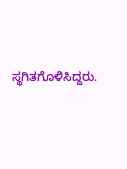ಸ್ಥಗಿತಗೊಳಿಸಿದ್ದರು.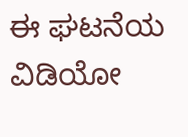ಈ ಘಟನೆಯ ವಿಡಿಯೋ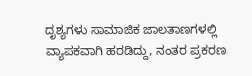ದೃಶ್ಯಗಳು ಸಾಮಾಜಿಕ ಜಾಲತಾಣಗಳಲ್ಲಿ ವ್ಯಾಪಕವಾಗಿ ಹರಡಿದ್ದು, ನಂತರ ಪ್ರಕರಣ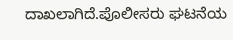ದಾಖಲಾಗಿದೆ.ಪೊಲೀಸರು ಘಟನೆಯ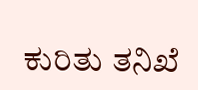ಕುರಿತು ತನಿಖೆ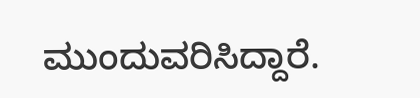ಮುಂದುವರಿಸಿದ್ದಾರೆ.